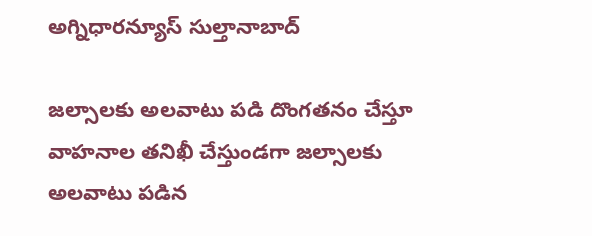అగ్నిధారన్యూస్ సుల్తానాబాద్

జల్సాలకు అలవాటు పడి దొంగతనం చేస్తూ వాహనాల తనిఖీ చేస్తుండగా జల్సాలకు అలవాటు పడిన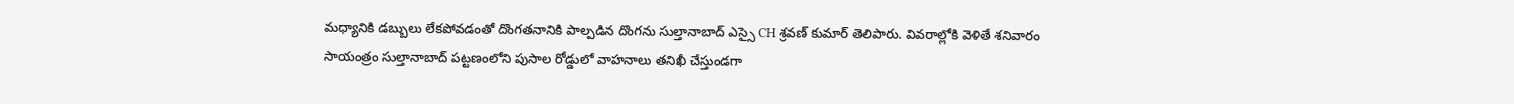మధ్యానికి డబ్బులు లేకపోవడంతో దొంగతనానికి పాల్పడిన దొంగను సుల్తానాబాద్ ఎస్సై CH శ్రవణ్ కుమార్ తెలిపారు. వివరాల్లోకి వెళితే శనివారం సాయంత్రం సుల్తానాబాద్ పట్టణంలోని పుసాల రోడ్డులో వాహనాలు తనిఖీ చేస్తుండగా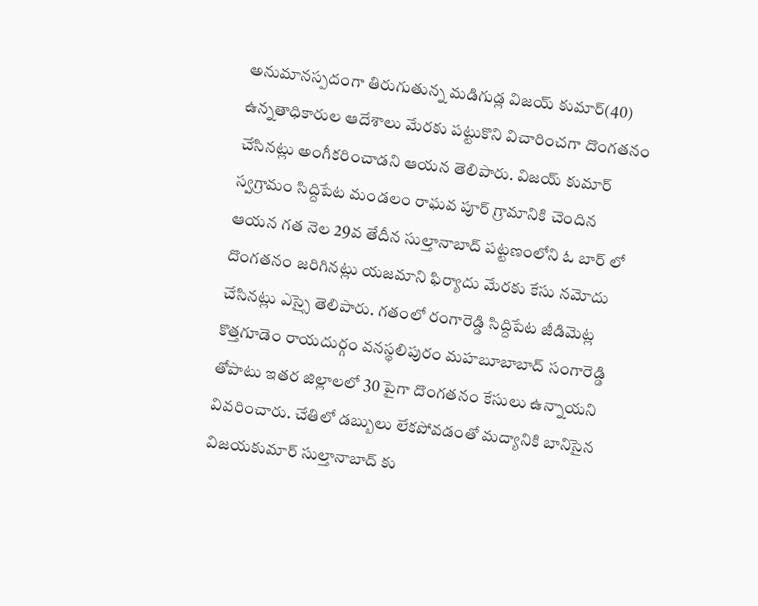అనుమానస్పదంగా తిరుగుతున్న మడిగుడ్ల విజయ్ కుమార్(40) ఉన్నతాధికారుల ఆదేశాలు మేరకు పట్టుకొని విచారించగా దొంగతనం చేసినట్లు అంగీకరించాడని ఆయన తెలిపారు. విజయ్ కుమార్ స్వగ్రామం సిద్దిపేట మండలం రాఘవ పూర్ గ్రామానికి చెందిన ఆయన గత నెల 29వ తేదీన సుల్తానాబాద్ పట్టణంలోని ఓ బార్ లో దొంగతనం జరిగినట్లు యజమాని ఫిర్యాదు మేరకు కేసు నమోదు చేసినట్లు ఎస్సై తెలిపారు. గతంలో రంగారెడ్డి సిద్దిపేట జీడిమెట్ల కొత్తగూడెం రాయదుర్గం వనస్థలిపురం మహబూబాబాద్ సంగారెడ్డి తోపాటు ఇతర జిల్లాలలో 30 పైగా దొంగతనం కేసులు ఉన్నాయని వివరించారు. చేతిలో డబ్బులు లేకపోవడంతో మద్యానికి బానిసైన విజయకుమార్ సుల్తానాబాద్ కు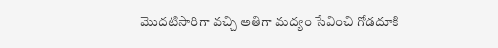మొదటిసారిగా వచ్చి అతిగా మద్యం సేవించి గోడదూకి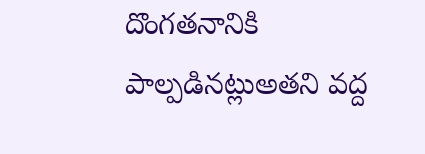దొంగతనానికి పాల్పడినట్లుఅతని వద్ద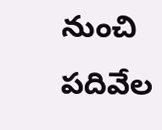నుంచి పదివేల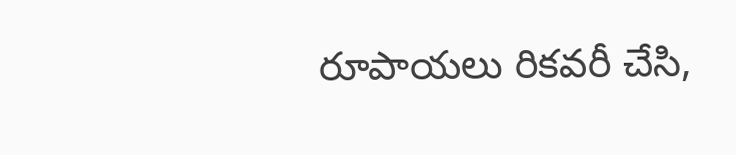రూపాయలు రికవరీ చేసి,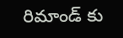రిమాండ్ కు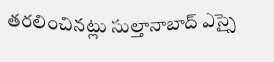తరలించినట్లు సుల్తానాబాద్ ఎస్సై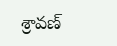శ్రావణ్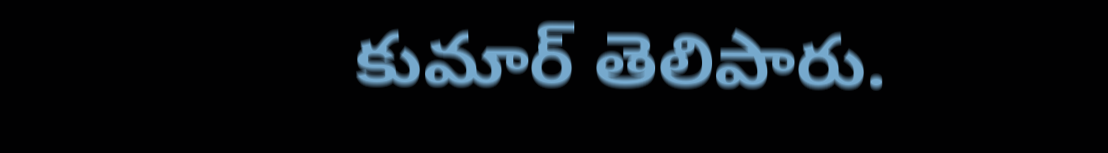కుమార్ తెలిపారు.